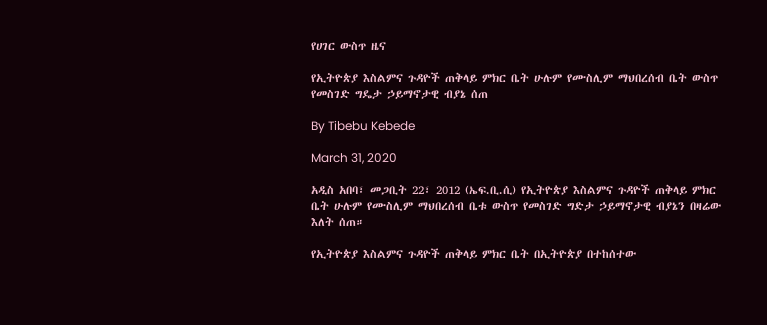የሀገር ውስጥ ዜና

የኢትዮጵያ እስልምና ጉዳዮች ጠቅላይ ምክር ቤት ሁሉም የሙስሊም ማህበረሰብ ቤት ውስጥ የመስገድ ግዴታ ኃይማኖታዊ ብያኔ ሰጠ

By Tibebu Kebede

March 31, 2020

አዲስ አበባ፣ መጋቢት 22፣ 2012 (ኤፍ.ቢ.ሲ) የኢትዮጵያ እስልምና ጉዳዮች ጠቅላይ ምክር ቤት ሁሉም የሙስሊም ማህበረሰብ ቤቱ ውስጥ የመስገድ ግድታ ኃይማኖታዊ ብያኔን በዛሬው እለት ሰጠ።

የኢትዮጵያ እስልምና ጉዳዮች ጠቅላይ ምክር ቤት በኢትዮጵያ በተከሰተው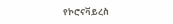የኮሮናቫይረስ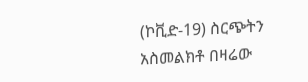(ኮቪድ-19) ስርጭትን አስመልክቶ በዛሬው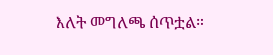እለት መግለጫ ሰጥቷል።